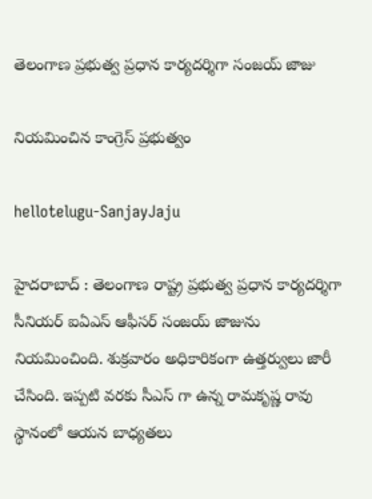తెలంగాణ ప్ర‌భుత్వ ప్ర‌ధాన కార్య‌ద‌ర్శిగా సంజ‌య్ జాజు

నియ‌మించిన కాంగ్రెస్ ప్ర‌భుత్వం

hellotelugu-SanjayJaju

హైద‌రాబాద్ : తెలంగాణ రాష్ట్ర ప్ర‌భుత్వ ప్ర‌ధాన కార్య‌ద‌ర్శిగా సీనియ‌ర్ ఐఏఎస్ ఆఫీస‌ర్ సంజ‌య్ జాజును నియ‌మించింది. శుక్ర‌వారం అధికారికంగా ఉత్త‌ర్వులు జారీ చేసింది. ఇప్ప‌టి వ‌ర‌కు సీఎస్ గా ఉన్న రామ‌కృష్ణ రావు స్థానంలో ఆయ‌న బాధ్య‌త‌లు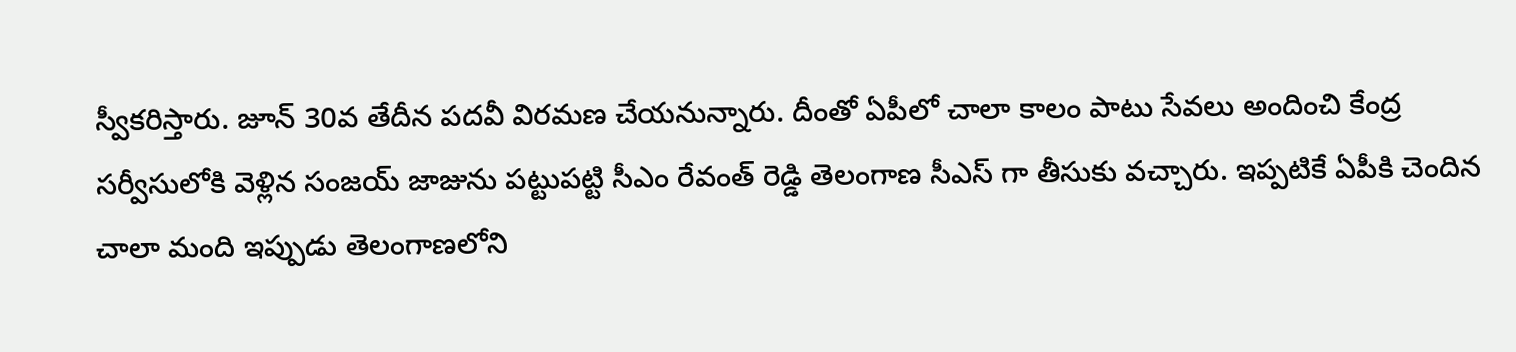స్వీక‌రిస్తారు. జూన్ 30వ తేదీన ప‌ద‌వీ విర‌మ‌ణ చేయ‌నున్నారు. దీంతో ఏపీలో చాలా కాలం పాటు సేవ‌లు అందించి కేంద్ర స‌ర్వీసులోకి వెళ్లిన సంజ‌య్ జాజును ప‌ట్టుప‌ట్టి సీఎం రేవంత్ రెడ్డి తెలంగాణ సీఎస్ గా తీసుకు వ‌చ్చారు. ఇప్ప‌టికే ఏపీకి చెందిన చాలా మంది ఇప్పుడు తెలంగాణ‌లోని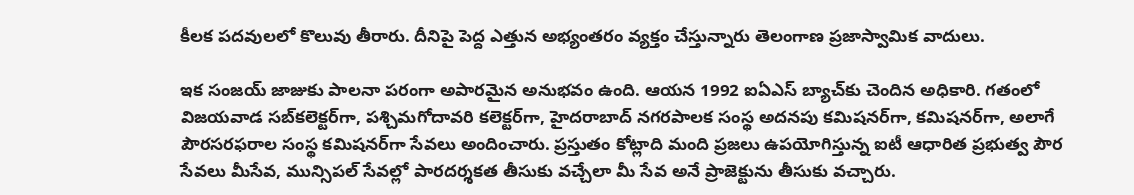కీల‌క ప‌ద‌వుల‌లో కొలువు తీరారు. దీనిపై పెద్ద ఎత్తున అభ్యంత‌రం వ్య‌క్తం చేస్తున్నారు తెలంగాణ ప్ర‌జాస్వామిక వాదులు.

ఇక సంజ‌య్ జాజుకు పాల‌నా ప‌రంగా అపార‌మైన అనుభ‌వం ఉంది. ఆయ‌న 1992 ఐఏఎస్‌ బ్యాచ్‌కు చెందిన అధికారి. గ‌తంలో విజయవాడ సబ్‌కలెక్టర్‌గా, పశ్చిమగోదావరి కలెక్టర్‌గా, హైదరాబాద్‌ నగరపాలక సంస్థ అదనపు కమిషనర్‌గా, కమిషనర్‌గా, అలాగే పౌరసరఫరాల సంస్థ కమిషనర్‌గా సేవలు అందించారు. ప్ర‌స్తుతం కోట్లాది మంది ప్రజలు ఉపయోగిస్తున్న ఐటీ ఆధారిత ప్రభుత్వ పౌర సేవలు మీసేవ, మున్సిపల్ సేవల్లో పారదర్శకత తీసుకు వ‌చ్చేలా మీ సేవ అనే ప్రాజెక్టును తీసుకు వ‌చ్చారు.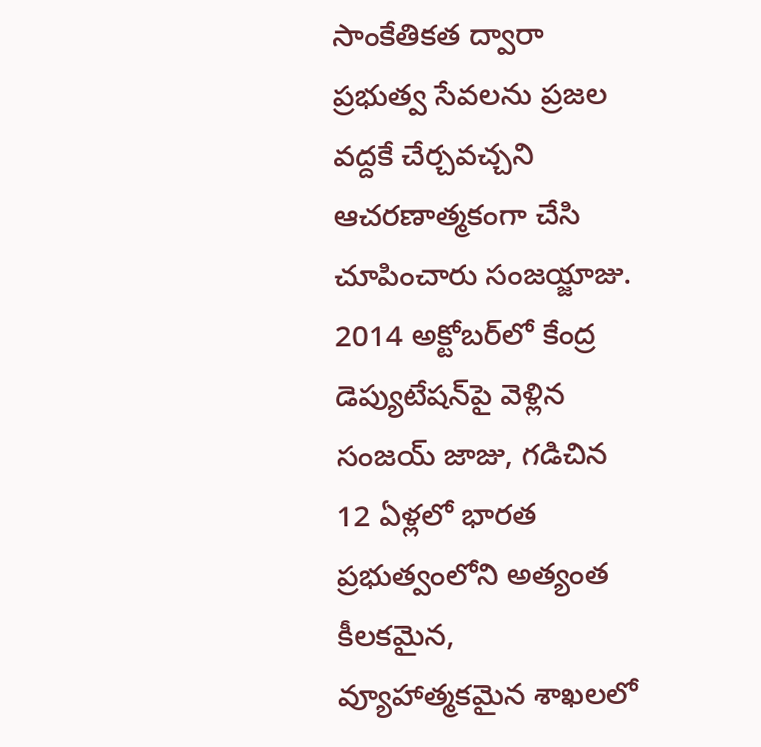సాంకేతికత ద్వారా ప్రభుత్వ సేవలను ప్రజల వద్దకే చేర్చవచ్చని ఆచ‌ర‌ణాత్మ‌కంగా చేసి చూపించారు సంజ‌య్జాజు. 2014 అక్టోబర్‌లో కేంద్ర డెప్యుటేషన్‌పై వెళ్లిన సంజయ్ జాజు, గడిచిన 12 ఏళ్లలో భారత ప్రభుత్వంలోని అత్యంత కీలకమైన, వ్యూహాత్మకమైన శాఖలలో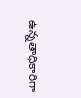ఉన్నతాధికారిగా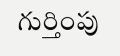గుర్తింపు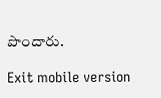పొందారు.

Exit mobile version